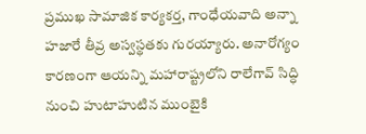ప్రముఖ సామాజిక కార్యకర్త, గాంధేయవాది అన్నా హజారే తీవ్ర అస్వస్థతకు గురయ్యారు. అనారోగ్యం కారణంగా ఆయన్ని మహారాష్ట్రలోని రాలేగావ్ సిద్ధి నుంచి హుటాహుటిన ముంబైకి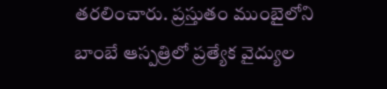తరలించారు. ప్రస్తుతం ముంబైలోని బాంబే ఆస్పత్రిలో ప్రత్యేక వైద్యుల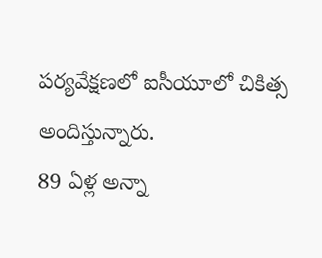పర్యవేక్షణలో ఐసీయూలో చికిత్స అందిస్తున్నారు.
89 ఏళ్ల అన్నా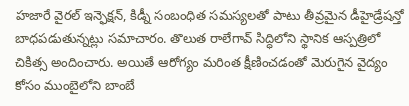హజారే వైరల్ ఇన్ఫెక్షన్, కిడ్నీ సంబంధిత సమస్యలతో పాటు తీవ్రమైన డీహైడ్రేషన్తో బాధపడుతున్నట్లు సమాచారం. తొలుత రాలేగావ్ సిద్ధిలోని స్థానిక ఆస్పత్రిలో చికిత్స అందించారు. అయితే ఆరోగ్యం మరింత క్షీణించడంతో మెరుగైన వైద్యం కోసం ముంబైలోని బాంబే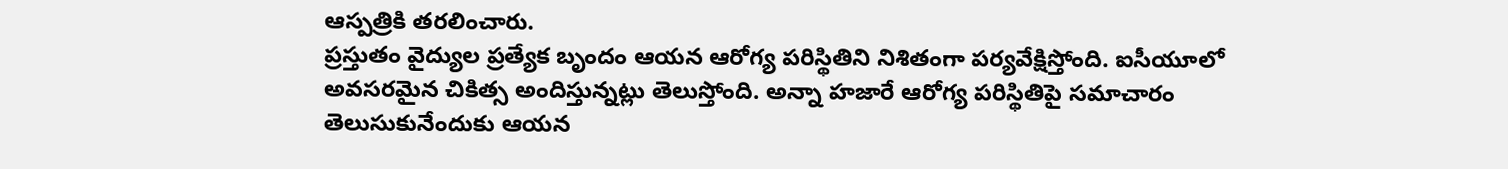ఆస్పత్రికి తరలించారు.
ప్రస్తుతం వైద్యుల ప్రత్యేక బృందం ఆయన ఆరోగ్య పరిస్థితిని నిశితంగా పర్యవేక్షిస్తోంది. ఐసీయూలో అవసరమైన చికిత్స అందిస్తున్నట్లు తెలుస్తోంది. అన్నా హజారే ఆరోగ్య పరిస్థితిపై సమాచారం తెలుసుకునేందుకు ఆయన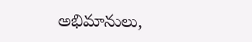అభిమానులు,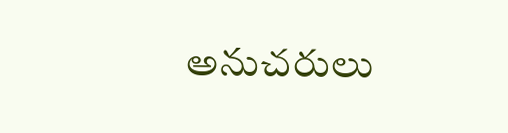అనుచరులు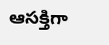ఆసక్తిగా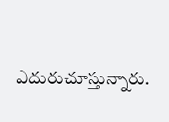ఎదురుచూస్తున్నారు.